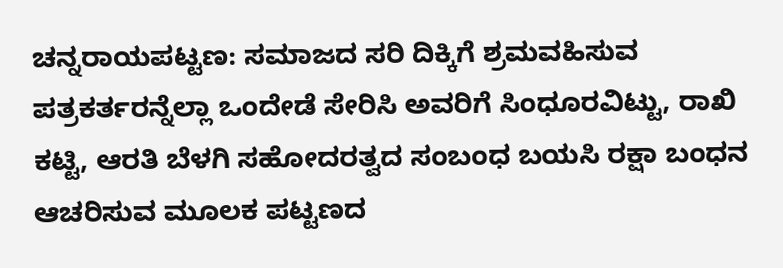ಚನ್ನರಾಯಪಟ್ಟಣ: ಸಮಾಜದ ಸರಿ ದಿಕ್ಕಿಗೆ ಶ್ರಮವಹಿಸುವ ಪತ್ರಕರ್ತರನ್ನೆಲ್ಲಾ ಒಂದೇಡೆ ಸೇರಿಸಿ ಅವರಿಗೆ ಸಿಂಧೂರವಿಟ್ಟು, ರಾಖಿ ಕಟ್ಟಿ, ಆರತಿ ಬೆಳಗಿ ಸಹೋದರತ್ವದ ಸಂಬಂಧ ಬಯಸಿ ರಕ್ಷಾ ಬಂಧನ ಆಚರಿಸುವ ಮೂಲಕ ಪಟ್ಟಣದ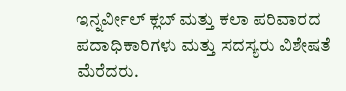ಇನ್ನರ್ವೀಲ್ ಕ್ಲಬ್ ಮತ್ತು ಕಲಾ ಪರಿವಾರದ ಪದಾಧಿಕಾರಿಗಳು ಮತ್ತು ಸದಸ್ಯರು ವಿಶೇಷತೆ ಮೆರೆದರು.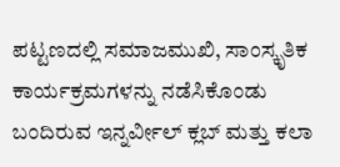ಪಟ್ಟಣದಲ್ಲಿ ಸಮಾಜಮುಖಿ, ಸಾಂಸ್ಕೃತಿಕ ಕಾರ್ಯಕ್ರಮಗಳನ್ನು ನಡೆಸಿಕೊಂಡು ಬಂದಿರುವ ಇನ್ನರ್ವೀಲ್ ಕ್ಲಬ್ ಮತ್ತು ಕಲಾ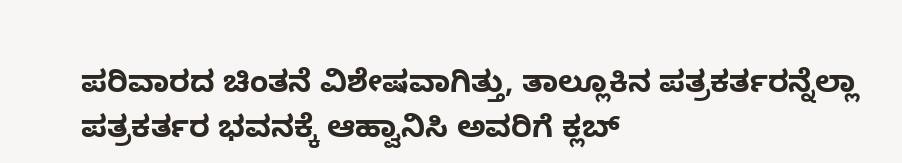ಪರಿವಾರದ ಚಿಂತನೆ ವಿಶೇಷವಾಗಿತ್ತು, ತಾಲ್ಲೂಕಿನ ಪತ್ರಕರ್ತರನ್ನೆಲ್ಲಾ ಪತ್ರಕರ್ತರ ಭವನಕ್ಕೆ ಆಹ್ವಾನಿಸಿ ಅವರಿಗೆ ಕ್ಲಬ್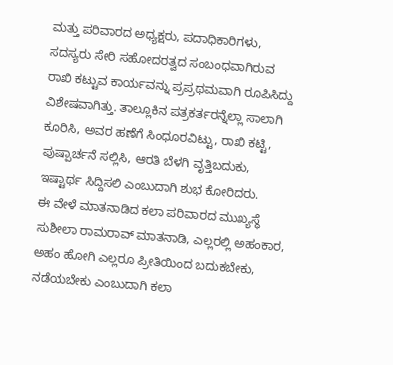ಮತ್ತು ಪರಿವಾರದ ಅಧ್ಯಕ್ಷರು, ಪದಾಧಿಕಾರಿಗಳು, ಸದಸ್ಯರು ಸೇರಿ ಸಹೋದರತ್ವದ ಸಂಬಂಧವಾಗಿರುವ ರಾಖಿ ಕಟ್ಟುವ ಕಾರ್ಯವನ್ನು ಪ್ರಪ್ರಥಮವಾಗಿ ರೂಪಿಸಿದ್ದು ವಿಶೇಷವಾಗಿತ್ತು. ತಾಲ್ಲೂಕಿನ ಪತ್ರಕರ್ತರನ್ನೆಲ್ಲಾ ಸಾಲಾಗಿ ಕೂರಿಸಿ, ಅವರ ಹಣೆಗೆ ಸಿಂಧೂರವಿಟ್ಟು, ರಾಖಿ ಕಟ್ಟಿ, ಪುಷ್ಪಾರ್ಚನೆ ಸಲ್ಲಿಸಿ, ಆರತಿ ಬೆಳಗಿ ವೃತ್ತಿಬದುಕು, ಇಷ್ಟಾರ್ಥ ಸಿದ್ದಿಸಲಿ ಎಂಬುದಾಗಿ ಶುಭ ಕೋರಿದರು.
ಈ ವೇಳೆ ಮಾತನಾಡಿದ ಕಲಾ ಪರಿವಾರದ ಮುಖ್ಯಸ್ಥೆ ಸುಶೀಲಾ ರಾಮರಾವ್ ಮಾತನಾಡಿ, ಎಲ್ಲರಲ್ಲಿ ಅಹಂಕಾರ, ಅಹಂ ಹೋಗಿ ಎಲ್ಲರೂ ಪ್ರೀತಿಯಿಂದ ಬದುಕಬೇಕು, ನಡೆಯಬೇಕು ಎಂಬುದಾಗಿ ಕಲಾ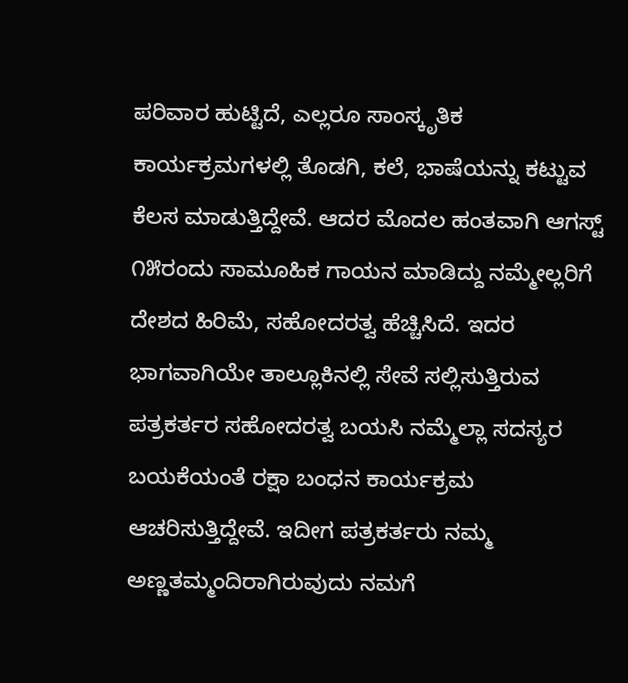ಪರಿವಾರ ಹುಟ್ಟಿದೆ, ಎಲ್ಲರೂ ಸಾಂಸ್ಕೃತಿಕ ಕಾರ್ಯಕ್ರಮಗಳಲ್ಲಿ ತೊಡಗಿ, ಕಲೆ, ಭಾಷೆಯನ್ನು ಕಟ್ಟುವ ಕೆಲಸ ಮಾಡುತ್ತಿದ್ದೇವೆ. ಆದರ ಮೊದಲ ಹಂತವಾಗಿ ಆಗಸ್ಟ್ ೧೫ರಂದು ಸಾಮೂಹಿಕ ಗಾಯನ ಮಾಡಿದ್ದು ನಮ್ಮೇಲ್ಲರಿಗೆ ದೇಶದ ಹಿರಿಮೆ, ಸಹೋದರತ್ವ ಹೆಚ್ಚಿಸಿದೆ. ಇದರ ಭಾಗವಾಗಿಯೇ ತಾಲ್ಲೂಕಿನಲ್ಲಿ ಸೇವೆ ಸಲ್ಲಿಸುತ್ತಿರುವ ಪತ್ರಕರ್ತರ ಸಹೋದರತ್ವ ಬಯಸಿ ನಮ್ಮೆಲ್ಲಾ ಸದಸ್ಯರ ಬಯಕೆಯಂತೆ ರಕ್ಷಾ ಬಂಧನ ಕಾರ್ಯಕ್ರಮ ಆಚರಿಸುತ್ತಿದ್ದೇವೆ. ಇದೀಗ ಪತ್ರಕರ್ತರು ನಮ್ಮ ಅಣ್ಣತಮ್ಮಂದಿರಾಗಿರುವುದು ನಮಗೆ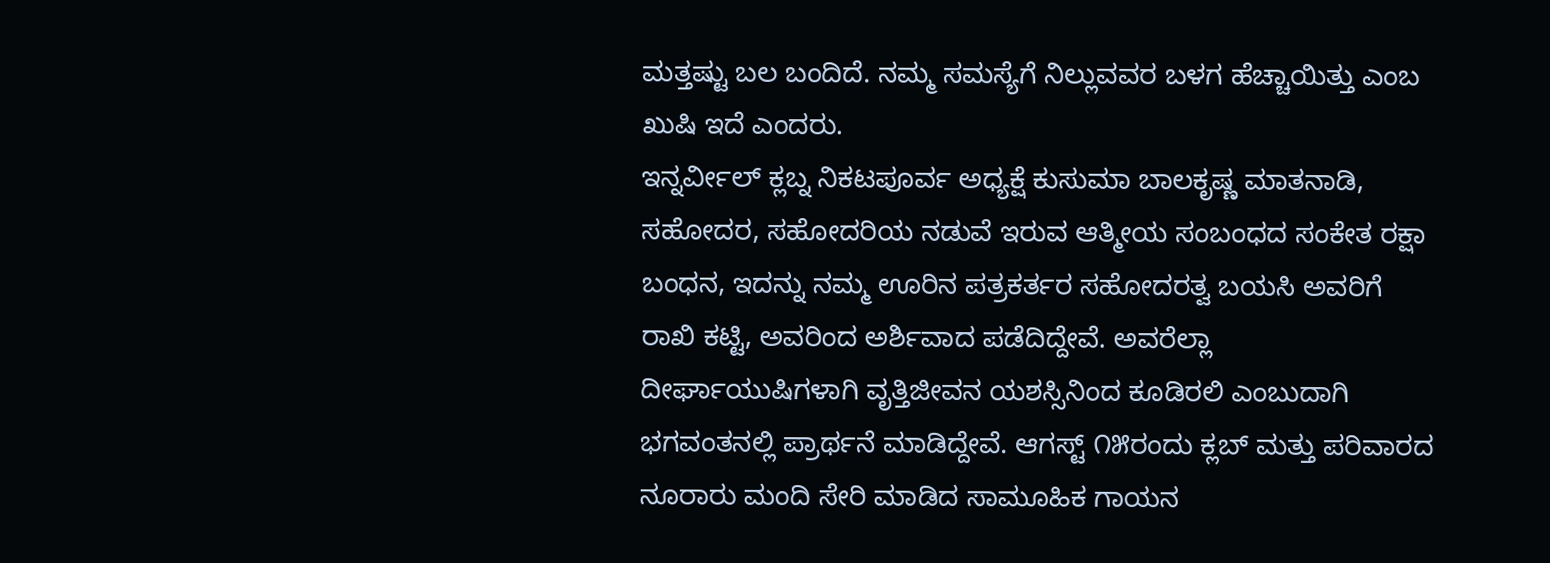ಮತ್ತಷ್ಟು ಬಲ ಬಂದಿದೆ. ನಮ್ಮ ಸಮಸ್ಯೆಗೆ ನಿಲ್ಲುವವರ ಬಳಗ ಹೆಚ್ಚಾಯಿತ್ತು ಎಂಬ ಖುಷಿ ಇದೆ ಎಂದರು.
ಇನ್ನರ್ವೀಲ್ ಕ್ಲಬ್ನ ನಿಕಟಪೂರ್ವ ಅಧ್ಯಕ್ಷೆ ಕುಸುಮಾ ಬಾಲಕೃಷ್ಣ ಮಾತನಾಡಿ, ಸಹೋದರ, ಸಹೋದರಿಯ ನಡುವೆ ಇರುವ ಆತ್ಮೀಯ ಸಂಬಂಧದ ಸಂಕೇತ ರಕ್ಷಾ ಬಂಧನ, ಇದನ್ನು ನಮ್ಮ ಊರಿನ ಪತ್ರಕರ್ತರ ಸಹೋದರತ್ವ ಬಯಸಿ ಅವರಿಗೆ ರಾಖಿ ಕಟ್ಟಿ, ಅವರಿಂದ ಅರ್ಶಿವಾದ ಪಡೆದಿದ್ದೇವೆ. ಅವರೆಲ್ಲಾ ದೀರ್ಘಾಯುಷಿಗಳಾಗಿ ವೃತ್ತಿಜೀವನ ಯಶಸ್ಸಿನಿಂದ ಕೂಡಿರಲಿ ಎಂಬುದಾಗಿ ಭಗವಂತನಲ್ಲಿ ಪ್ರಾರ್ಥನೆ ಮಾಡಿದ್ದೇವೆ. ಆಗಸ್ಟ್ ೧೫ರಂದು ಕ್ಲಬ್ ಮತ್ತು ಪರಿವಾರದ ನೂರಾರು ಮಂದಿ ಸೇರಿ ಮಾಡಿದ ಸಾಮೂಹಿಕ ಗಾಯನ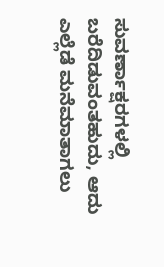ಸುವರ್ಣಾಕ್ಷರಗಳಲ್ಲಿ ಬರೆದಿಡುವಂತಹುದು, ಆದು ಎಲ್ಲೆಡೆ ಮನೆಮಾತಾಗಲು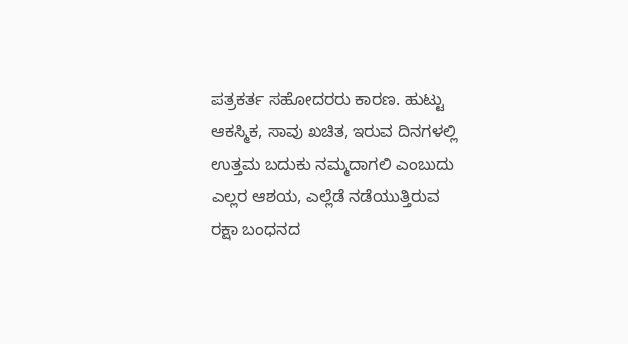ಪತ್ರಕರ್ತ ಸಹೋದರರು ಕಾರಣ. ಹುಟ್ಟು ಆಕಸ್ಮಿಕ, ಸಾವು ಖಚಿತ, ಇರುವ ದಿನಗಳಲ್ಲಿ ಉತ್ತಮ ಬದುಕು ನಮ್ಮದಾಗಲಿ ಎಂಬುದು ಎಲ್ಲರ ಆಶಯ, ಎಲ್ಲೆಡೆ ನಡೆಯುತ್ತಿರುವ ರಕ್ಷಾ ಬಂಧನದ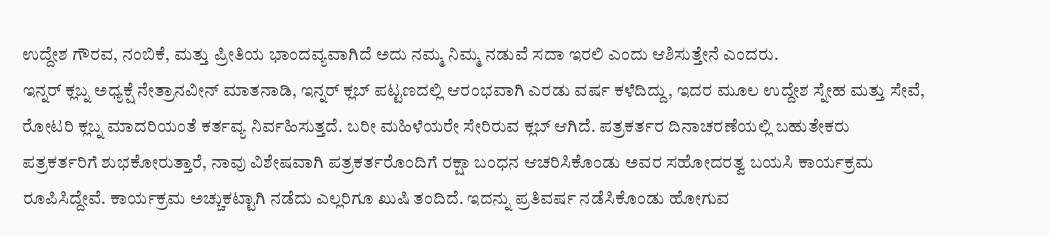ಉದ್ದೇಶ ಗೌರವ, ನಂಬಿಕೆ, ಮತ್ತು ಪ್ರೀತಿಯ ಭಾಂದವ್ಯವಾಗಿದೆ ಅದು ನಮ್ಮ ನಿಮ್ಮ ನಡುವೆ ಸದಾ ಇರಲಿ ಎಂದು ಆಶಿಸುತ್ತೇನೆ ಎಂದರು.
ಇನ್ನರ್ ಕ್ಲಬ್ನ ಅಧ್ಯಕ್ಷೆ ನೇತ್ರಾನವೀನ್ ಮಾತನಾಡಿ, ಇನ್ನರ್ ಕ್ಲಬ್ ಪಟ್ಟಣದಲ್ಲಿ ಆರಂಭವಾಗಿ ಎರಡು ವರ್ಷ ಕಳೆದಿದ್ದು, ಇದರ ಮೂಲ ಉದ್ದೇಶ ಸ್ನೇಹ ಮತ್ತು ಸೇವೆ, ರೋಟರಿ ಕ್ಲಬ್ನ ಮಾದರಿಯಂತೆ ಕರ್ತವ್ಯ ನಿರ್ವಹಿಸುತ್ತದೆ. ಬರೀ ಮಹಿಳೆಯರೇ ಸೇರಿರುವ ಕ್ಲಬ್ ಆಗಿದೆ. ಪತ್ರಕರ್ತರ ದಿನಾಚರಣೆಯಲ್ಲಿ ಬಹುತೇಕರು ಪತ್ರಕರ್ತರಿಗೆ ಶುಭಕೋರುತ್ತಾರೆ, ನಾವು ವಿಶೇಷವಾಗಿ ಪತ್ರಕರ್ತರೊಂದಿಗೆ ರಕ್ಷಾ ಬಂಧನ ಆಚರಿಸಿಕೊಂಡು ಅವರ ಸಹೋದರತ್ವ ಬಯಸಿ ಕಾರ್ಯಕ್ರಮ ರೂಪಿಸಿದ್ದೇವೆ. ಕಾರ್ಯಕ್ರಮ ಅಚ್ಚುಕಟ್ಟಾಗಿ ನಡೆದು ಎಲ್ಲರಿಗೂ ಖುಷಿ ತಂದಿದೆ. ಇದನ್ನು ಪ್ರತಿವರ್ಷ ನಡೆಸಿಕೊಂಡು ಹೋಗುವ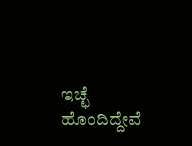ಇಚ್ಛೆ ಹೊಂದಿದ್ದೇವೆ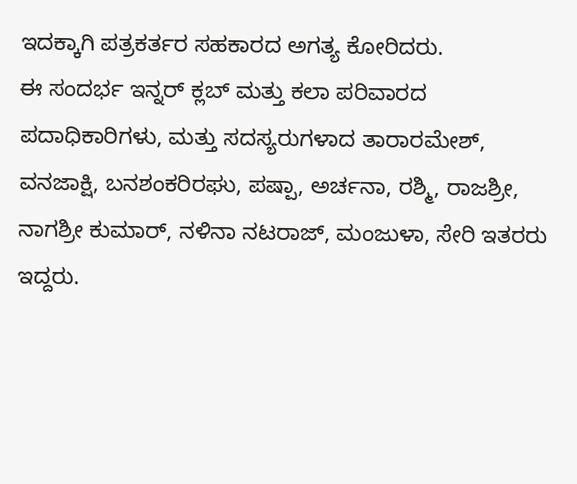ಇದಕ್ಕಾಗಿ ಪತ್ರಕರ್ತರ ಸಹಕಾರದ ಅಗತ್ಯ ಕೋರಿದರು.
ಈ ಸಂದರ್ಭ ಇನ್ನರ್ ಕ್ಲಬ್ ಮತ್ತು ಕಲಾ ಪರಿವಾರದ ಪದಾಧಿಕಾರಿಗಳು, ಮತ್ತು ಸದಸ್ಯರುಗಳಾದ ತಾರಾರಮೇಶ್, ವನಜಾಕ್ಷಿ, ಬನಶಂಕರಿರಘು, ಪಷ್ಪಾ, ಅರ್ಚನಾ, ರಶ್ಮಿ, ರಾಜಶ್ರೀ, ನಾಗಶ್ರೀ ಕುಮಾರ್, ನಳಿನಾ ನಟರಾಜ್, ಮಂಜುಳಾ, ಸೇರಿ ಇತರರು ಇದ್ದರು.